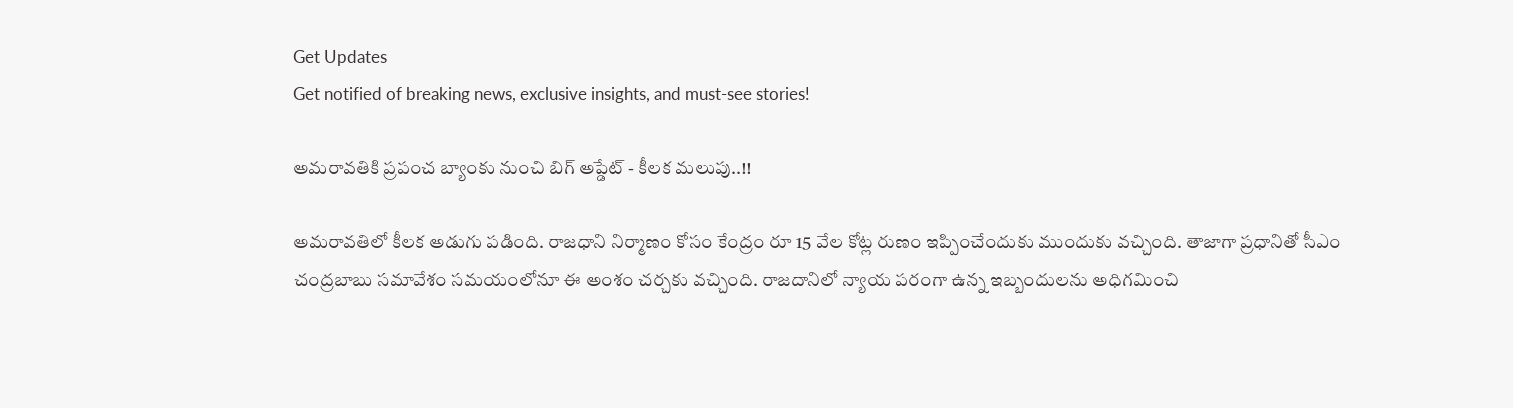Get Updates
Get notified of breaking news, exclusive insights, and must-see stories!

అమరావతికి ప్రపంచ బ్యాంకు నుంచి బిగ్ అప్డేట్ - కీలక మలుపు..!!

అమరావతిలో కీలక అడుగు పడింది. రాజధాని నిర్మాణం కోసం కేంద్రం రూ 15 వేల కోట్ల రుణం ఇప్పించేందుకు ముందుకు వచ్చింది. తాజాగా ప్రధానితో సీఎం చంద్రబాబు సమావేశం సమయంలోనూ ఈ అంశం చర్చకు వచ్చింది. రాజదానిలో న్యాయ పరంగా ఉన్న ఇబ్బందులను అధిగమించి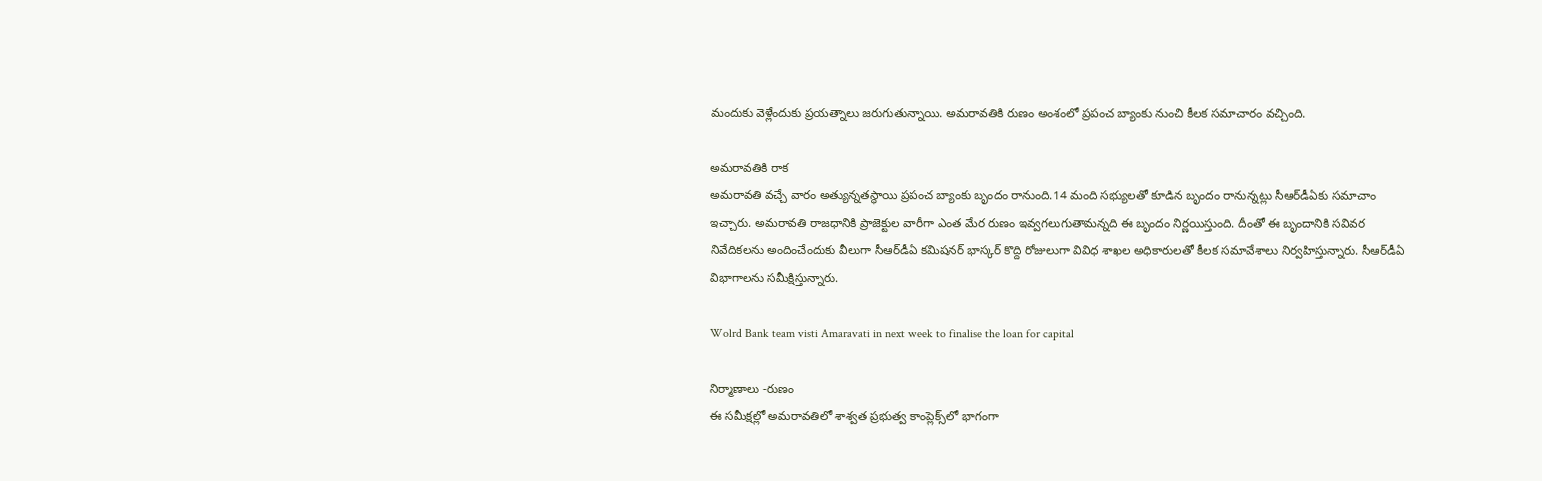మందుకు వెళ్లేందుకు ప్రయత్నాలు జరుగుతున్నాయి. అమరావతికి రుణం అంశంలో ప్రపంచ బ్యాంకు నుంచి కీలక సమాచారం వచ్చింది.

అమరావతికి రాక
అమరావతి వచ్చే వారం అత్యున్నతస్థాయి ప్రపంచ బ్యాంకు బృందం రానుంది.14 మంది సభ్యులతో కూడిన బృందం రానున్నట్లు సీఆర్‌డీఏకు సమాచాం ఇచ్చారు. అమరావతి రాజధానికి ప్రాజెక్టుల వారీగా ఎంత మేర రుణం ఇవ్వగలుగుతామన్నది ఈ బృందం నిర్ణయిస్తుంది. దీంతో ఈ బృందానికి సవివర నివేదికలను అందించేందుకు వీలుగా సీఆర్‌డీఏ కమిషనర్‌ భాస్కర్‌ కొద్ది రోజులుగా వివిధ శాఖల అధికారులతో కీలక సమావేశాలు నిర్వహిస్తున్నారు. సీఆర్‌డీఏ విభాగాలను సమీక్షిస్తున్నారు.

Wolrd Bank team visti Amaravati in next week to finalise the loan for capital

నిర్మాణాలు -రుణం
ఈ సమీక్షల్లో అమరావతిలో శాశ్వత ప్రభుత్వ కాంప్లెక్స్‌లో భాగంగా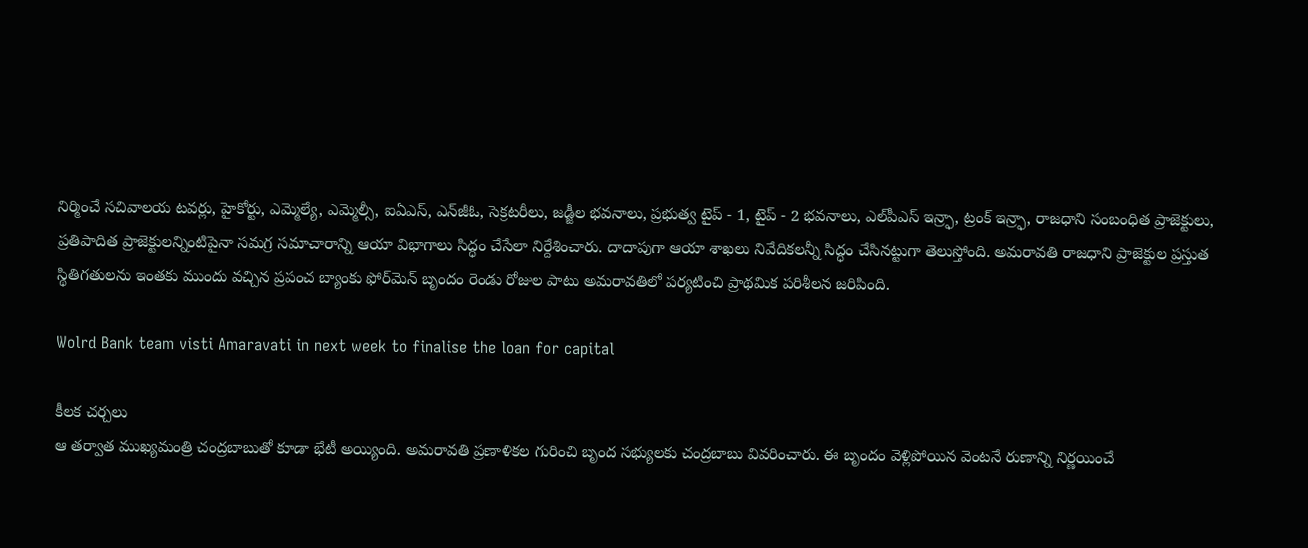నిర్మించే సచివాలయ టవర్లు, హైకోర్టు, ఎమ్మెల్యే, ఎమ్మెల్సీ, ఐఏఎస్‌, ఎన్‌జీఓ, సెక్రటరీలు, జడ్జీల భవనాలు, ప్రభుత్వ టైప్‌ - 1, టైప్‌ - 2 భవనాలు, ఎల్‌పీఎస్‌ ఇన్ర్ఫా, ట్రంక్‌ ఇన్ర్ఫా, రాజధాని సంబంధిత ప్రాజెక్టులు, ప్రతిపాదిత ప్రాజెక్టులన్నింటిపైనా సమగ్ర సమాచారాన్ని ఆయా విభాగాలు సిద్ధం చేసేలా నిర్దేశించారు. దాదాపుగా ఆయా శాఖలు నివేదికలన్నీ సిద్ధం చేసినట్టుగా తెలుస్తోంది. అమరావతి రాజధాని ప్రాజెక్టుల ప్రస్తుత స్థితిగతులను ఇంతకు ముందు వచ్చిన ప్రపంచ బ్యాంకు ఫోర్‌మెన్‌ బృందం రెండు రోజుల పాటు అమరావతిలో పర్యటించి ప్రాథమిక పరిశీలన జరిపింది.

Wolrd Bank team visti Amaravati in next week to finalise the loan for capital

కీలక చర్చలు
ఆ తర్వాత ముఖ్యమంత్రి చంద్రబాబుతో కూడా భేటీ అయ్యింది. అమరావతి ప్రణాళికల గురించి బృంద సభ్యులకు చంద్రబాబు వివరించారు. ఈ బృందం వెళ్లిపోయిన వెంటనే రుణాన్ని నిర్ణయించే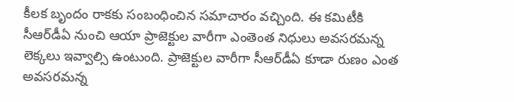కీలక బృందం రాకకు సంబంధించిన సమాచారం వచ్చింది. ఈ కమిటీకి సీఆర్‌డీఏ నుంచి ఆయా ప్రాజెక్టుల వారీగా ఎంతెంత నిధులు అవసరమన్న లెక్కలు ఇవ్వాల్సి ఉంటుంది. ప్రాజెక్టుల వారీగా సీఆర్‌డీఏ కూడా రుణం ఎంత అవసరమన్న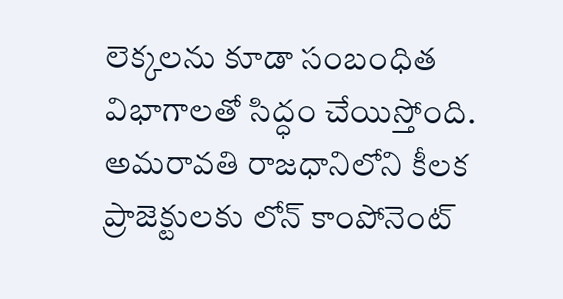లెక్కలను కూడా సంబంధిత విభాగాలతో సిద్ధం చేయిస్తోంది. అమరావతి రాజధానిలోని కీలక ప్రాజెక్టులకు లోన్‌ కాంపోనెంట్‌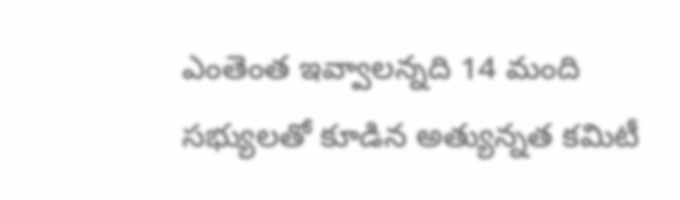ఎంతెంత ఇవ్వాలన్నది 14 మంది సభ్యులతో కూడిన అత్యున్నత కమిటీ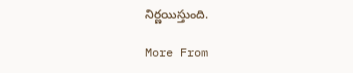నిర్ణయిస్తుంది.

More From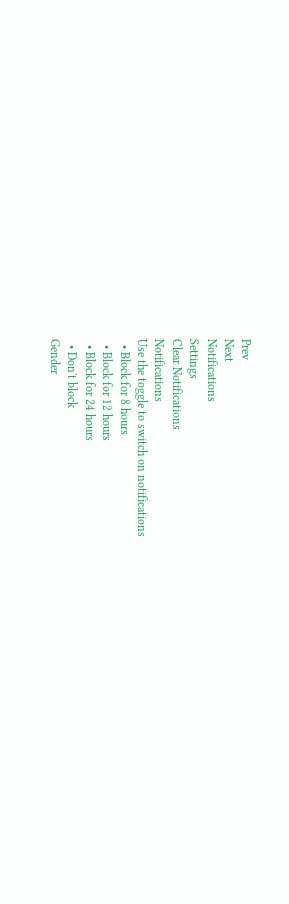Prev
Next
Notifications
Settings
Clear Notifications
Notifications
Use the toggle to switch on notifications
  • Block for 8 hours
  • Block for 12 hours
  • Block for 24 hours
  • Don't block
Gender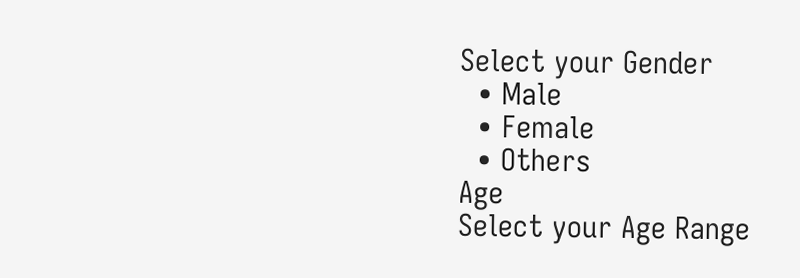Select your Gender
  • Male
  • Female
  • Others
Age
Select your Age Range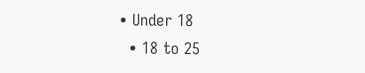• Under 18
  • 18 to 25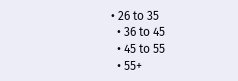• 26 to 35
  • 36 to 45
  • 45 to 55
  • 55+